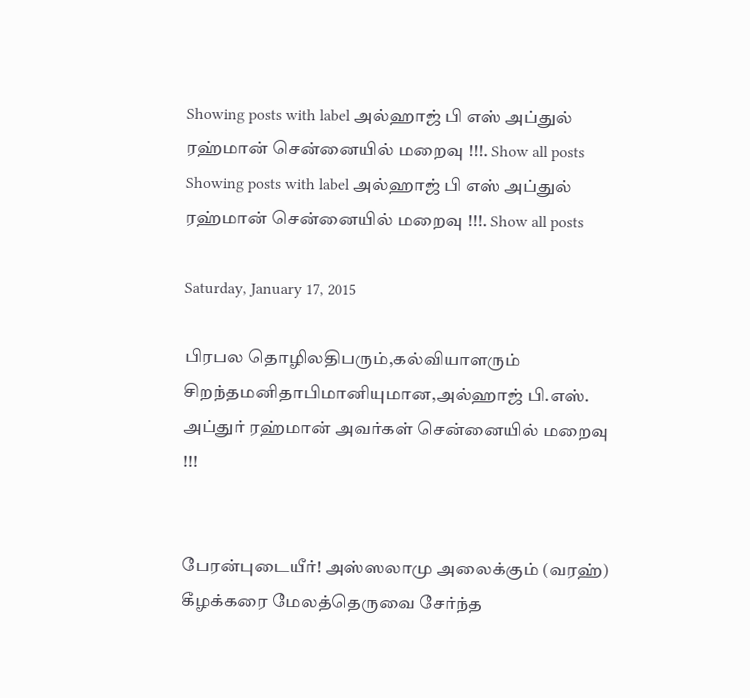Showing posts with label அல்ஹாஜ் பி எஸ் அப்துல் ரஹ்மான் சென்னையில் மறைவு !!!. Show all posts
Showing posts with label அல்ஹாஜ் பி எஸ் அப்துல் ரஹ்மான் சென்னையில் மறைவு !!!. Show all posts

Saturday, January 17, 2015

பிரபல தொழிலதிபரும்,கல்வியாளரும் சிறந்தமனிதாபிமானியுமான,அல்ஹாஜ் பி.எஸ். அப்துர் ரஹ்மான் அவர்கள் சென்னையில் மறைவு !!!


பேரன்புடையீர்! அஸ்ஸலாமு அலைக்கும் (வரஹ்)
கீழக்கரை மேலத்தெருவை சேர்ந்த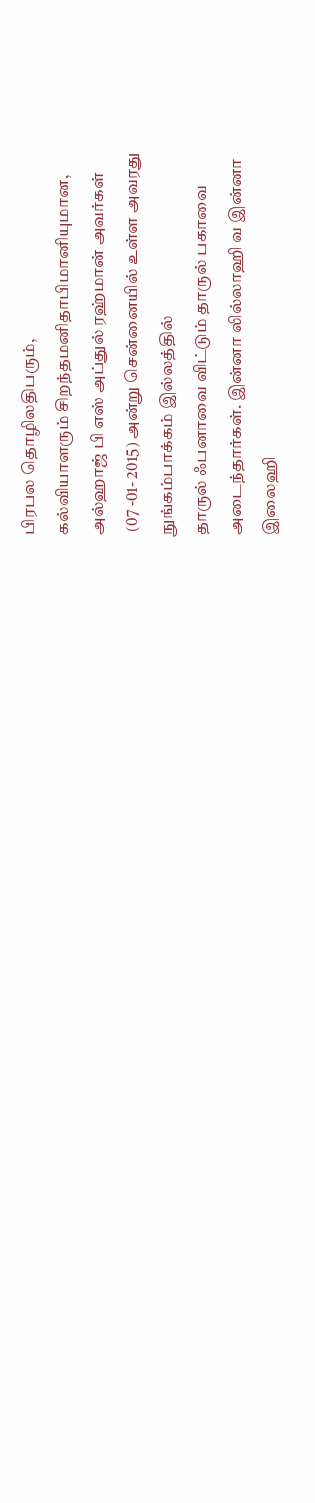பிரபல தொழிலதிபரும்,
கல்வியாளரும் சிறந்தமனிதாபிமானியுமான,
அல்ஹாஜ் பி எஸ் அப்துல் ரஹ்மான் அவர்கள்
 (07 -01- 2015) அன்று சென்னையில் உள்ள அவரது
நுங்கம்பாக்கம் இல்லத்தில்
தாருல் ஃபனாவை விட்டும் தாருல் பகாவை
அடைந்தார்கள். இன்னா லில்லாஹி வ இன்னா
இலைஹி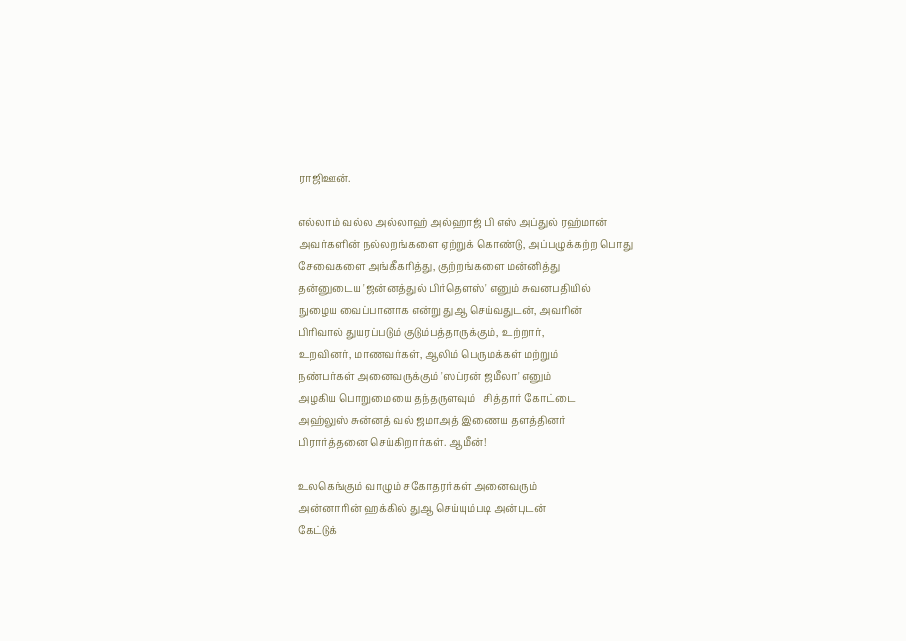ராஜிஊன்.

எல்லாம் வல்ல அல்லாஹ் அல்ஹாஜ் பி எஸ் அப்துல் ரஹ்மான்
அவர்களின் நல்லறங்களை ஏற்றுக் கொண்டு, அப்பழுக்கற்ற பொது சேவைகளை அங்கீகரித்து, குற்றங்களை மன்னித்து
தன்னுடைய 'ஜ‌ன்ன‌த்துல் பிர்தௌஸ்' எனும் சுவனபதியில்
நுழைய வைப்பானாக என்று துஆ செய்வதுடன், அவரின்
பிரிவால் துயரப்படும் குடும்பத்தாருக்கும், உற்றார்,
உறவினர், மாணவர்கள், ஆலிம் பெருமக்கள் மற்றும்
நண்பர்கள் அனைவருக்கும் 'ஸப்ரன் ஜமீலா' எனும்
அழகிய பொறுமையை தந்தருளவும்   சித்தார் கோட்டை
அஹ்லுஸ் சுன்னத் வல் ஜமாஅத் இணைய தளத்தினர்
பிரார்த்தனை செய்கிறார்கள். ஆமீன்!

உலகெங்கும் வாழும் சகோதரர்கள் அனைவரும்
அன்னாரின் ஹக்கில் துஆ செய்யும்படி அன்புடன்
கேட்டுக்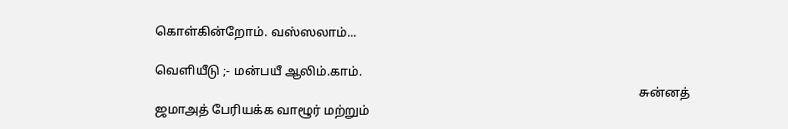கொள்கின்றோம். வஸ்ஸலாம்...

வெளியீடு ;- மன்பயீ ஆலிம்.காம்.
                                                                                                                                                           சுன்னத் ஜமாஅத் பேரியக்க வாழூர் மற்றும்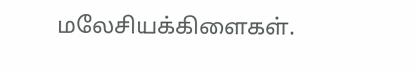மலேசியக்கிளைகள்.